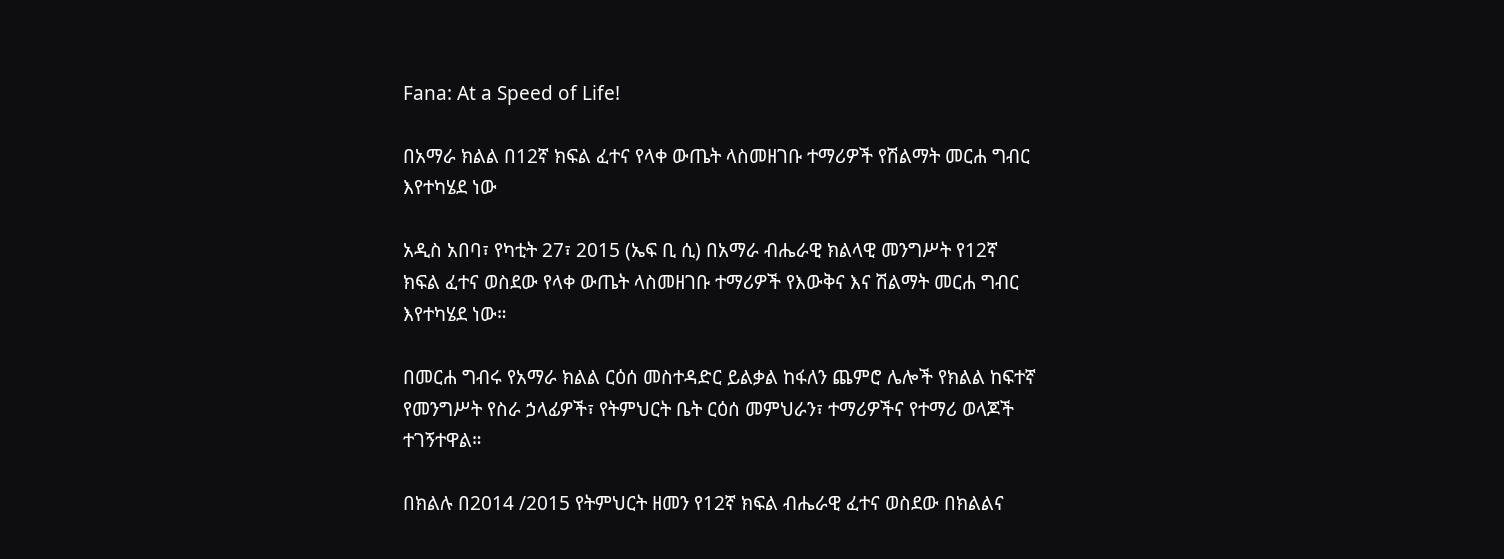Fana: At a Speed of Life!

በአማራ ክልል በ12ኛ ክፍል ፈተና የላቀ ውጤት ላስመዘገቡ ተማሪዎች የሽልማት መርሐ ግብር እየተካሄደ ነው

አዲስ አበባ፣ የካቲት 27፣ 2015 (ኤፍ ቢ ሲ) በአማራ ብሔራዊ ክልላዊ መንግሥት የ12ኛ ክፍል ፈተና ወስደው የላቀ ውጤት ላስመዘገቡ ተማሪዎች የእውቅና እና ሽልማት መርሐ ግብር እየተካሄደ ነው።

በመርሐ ግብሩ የአማራ ክልል ርዕሰ መስተዳድር ይልቃል ከፋለን ጨምሮ ሌሎች የክልል ከፍተኛ የመንግሥት የስራ ኃላፊዎች፣ የትምህርት ቤት ርዕሰ መምህራን፣ ተማሪዎችና የተማሪ ወላጆች ተገኝተዋል።

በክልሉ በ2014 /2015 የትምህርት ዘመን የ12ኛ ክፍል ብሔራዊ ፈተና ወስደው በክልልና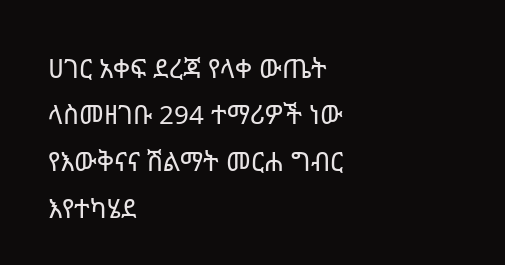ሀገር አቀፍ ደረጃ የላቀ ውጤት ላስመዘገቡ 294 ተማሪዎች ነው የእውቅናና ሽልማት መርሐ ግብር እየተካሄደ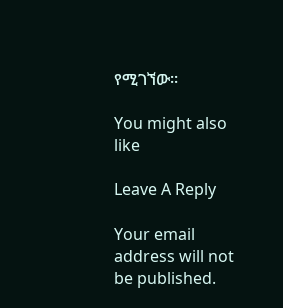የሚገኘው፡፡

You might also like

Leave A Reply

Your email address will not be published.